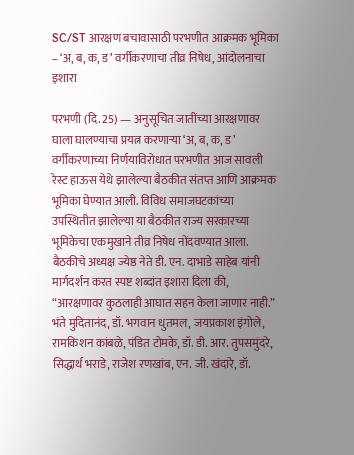SC/ST आरक्षण बचावासाठी परभणीत आक्रमक भूमिका – ‘अ, ब, क, ड’ वर्गीकरणाचा तीव्र निषेध, आंदोलनाचा इशारा

परभणी (दि. 25) — अनुसूचित जातींच्या आरक्षणावर घाला घालण्याचा प्रयत्न करणाऱ्या ‘अ, ब, क, ड’ वर्गीकरणाच्या निर्णयाविरोधात परभणीत आज सावली रेस्ट हाऊस येथे झालेल्या बैठकीत संतप्त आणि आक्रमक भूमिका घेण्यात आली. विविध समाजघटकांच्या उपस्थितीत झालेल्या या बैठकीत राज्य सरकारच्या भूमिकेचा एकमुखाने तीव्र निषेध नोंदवण्यात आला.
बैठकीचे अध्यक्ष ज्येष्ठ नेते डी. एन. दाभाडे साहेब यांनी मार्गदर्शन करत स्पष्ट शब्दांत इशारा दिला की, “आरक्षणावर कुठलाही आघात सहन केला जाणार नाही.” भंते मुदितानंद, डॉ. भगवान धुतमल, जयप्रकाश इंगोले, रामकिशन कांबळे, पंडित टोमके, डॉ. डी. आर. तुपसमुंदरे, सिद्धार्थ भराडे, राजेश रणखांब, एन. जी. खंदारे, डॉ.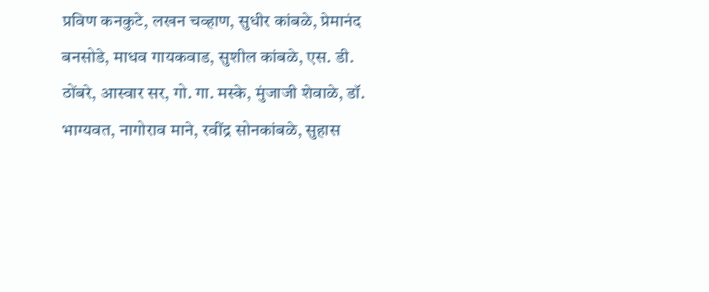प्रविण कनकुटे, लखन चव्हाण, सुधीर कांबळे, प्रेमानंद बनसोडे, माधव गायकवाड, सुशील कांबळे, एस. डी. ठोंबरे, आस्वार सर, गो. गा. मस्के, मुंजाजी शेवाळे, डॉ. भाग्यवत, नागोराव माने, रवींद्र सोनकांबळे, सुहास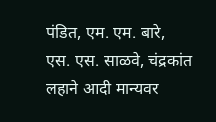पंडित, एम. एम. बारे, एस. एस. साळवे, चंद्रकांत लहाने आदी मान्यवर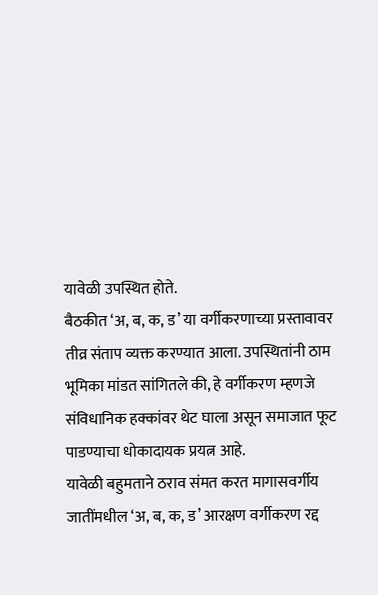यावेळी उपस्थित होते.
बैठकीत ‘अ, ब, क, ड’ या वर्गीकरणाच्या प्रस्तावावर तीव्र संताप व्यक्त करण्यात आला. उपस्थितांनी ठाम भूमिका मांडत सांगितले की, हे वर्गीकरण म्हणजे संविधानिक हक्कांवर थेट घाला असून समाजात फूट पाडण्याचा धोकादायक प्रयत्न आहे.
यावेळी बहुमताने ठराव संमत करत मागासवर्गीय जातींमधील ‘अ, ब, क, ड’ आरक्षण वर्गीकरण रद्द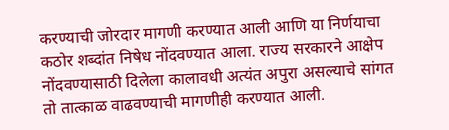करण्याची जोरदार मागणी करण्यात आली आणि या निर्णयाचा कठोर शब्दांत निषेध नोंदवण्यात आला. राज्य सरकारने आक्षेप नोंदवण्यासाठी दिलेला कालावधी अत्यंत अपुरा असल्याचे सांगत तो तात्काळ वाढवण्याची मागणीही करण्यात आली.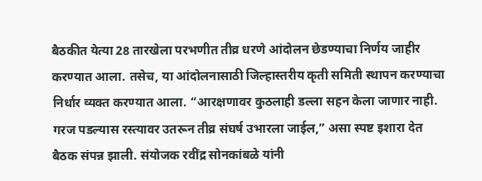बैठकीत येत्या 28 तारखेला परभणीत तीव्र धरणे आंदोलन छेडण्याचा निर्णय जाहीर करण्यात आला. तसेच, या आंदोलनासाठी जिल्हास्तरीय कृती समिती स्थापन करण्याचा निर्धार व्यक्त करण्यात आला. “आरक्षणावर कुठलाही डल्ला सहन केला जाणार नाही. गरज पडल्यास रस्त्यावर उतरून तीव्र संघर्ष उभारला जाईल,” असा स्पष्ट इशारा देत बैठक संपन्न झाली. संयोजक रवींद्र सोनकांबळे यांनी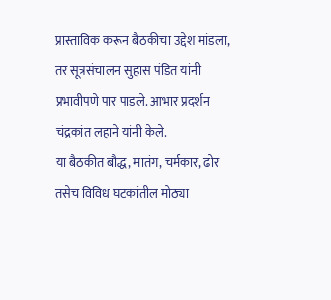प्रास्ताविक करून बैठकीचा उद्देश मांडला, तर सूत्रसंचालन सुहास पंडित यांनी प्रभावीपणे पार पाडले. आभार प्रदर्शन चंद्रकांत लहाने यांनी केले.
या बैठकीत बौद्ध, मातंग, चर्मकार, ढोर तसेच विविध घटकांतील मोठ्या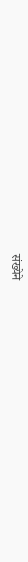संख्येने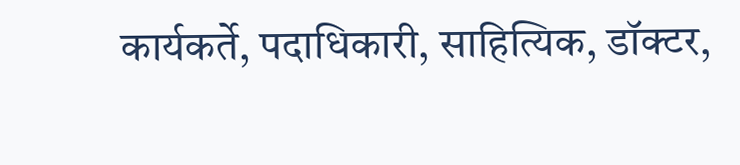कार्यकर्ते, पदाधिकारी, साहित्यिक, डॉक्टर,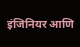इंजिनियर आणि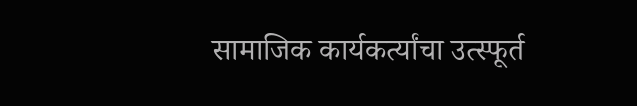सामाजिक कार्यकर्त्यांचा उत्स्फूर्त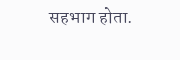सहभाग होता.